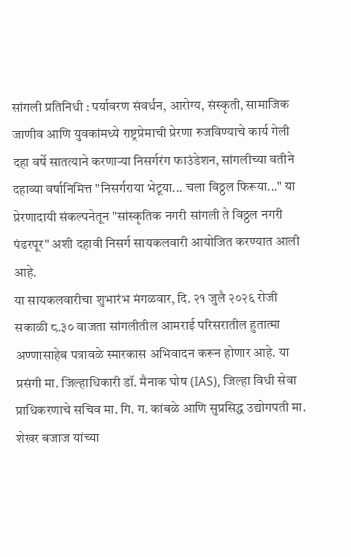सांगली प्रतिनिधी : पर्यावरण संवर्धन, आरोग्य, संस्कृती, सामाजिक जाणीव आणि युवकांमध्ये राष्ट्रप्रेमाची प्रेरणा रुजविण्याचे कार्य गेली दहा वर्षे सातत्याने करणाऱ्या निसर्गरंग फाउंडेशन, सांगलीच्या वतीने दहाव्या वर्षानिमित्त "निसर्गराया भेटूया... चला विठ्ठल फिरूया..." या प्रेरणादायी संकल्पनेतून "सांस्कृतिक नगरी सांगली ते विठ्ठल नगरी पंढरपूर" अशी दहावी निसर्ग सायकलवारी आयोजित करण्यात आली आहे.
या सायकलवारीचा शुभारंभ मंगळवार, दि. २१ जुलै २०२६ रोजी सकाळी ८.३० वाजता सांगलीतील आमराई परिसरातील हुतात्मा अण्णासाहेब पत्रावळे स्मारकास अभिवादन करून होणार आहे. या प्रसंगी मा. जिल्हाधिकारी डॉ. मैनाक घोष (IAS), जिल्हा विधी सेवा प्राधिकरणाचे सचिव मा. गि. ग. कांबळे आणि सुप्रसिद्ध उद्योगपती मा. शेखर बजाज यांच्या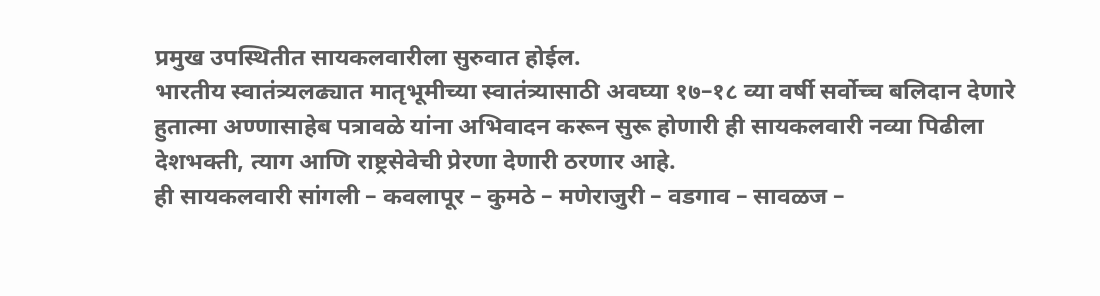प्रमुख उपस्थितीत सायकलवारीला सुरुवात होईल.
भारतीय स्वातंत्र्यलढ्यात मातृभूमीच्या स्वातंत्र्यासाठी अवघ्या १७–१८ व्या वर्षी सर्वोच्च बलिदान देणारे हुतात्मा अण्णासाहेब पत्रावळे यांना अभिवादन करून सुरू होणारी ही सायकलवारी नव्या पिढीला देशभक्ती, त्याग आणि राष्ट्रसेवेची प्रेरणा देणारी ठरणार आहे.
ही सायकलवारी सांगली – कवलापूर – कुमठे – मणेराजुरी – वडगाव – सावळज –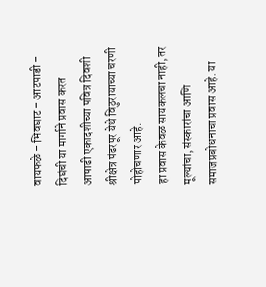वायफळे – भिवघाट – आटपाडी – दिघंची या मार्गाने प्रवास करत आषाढी एकादशीच्या पवित्र दिवशी श्रीक्षेत्र पंढरपूर येथे विठुरायाच्या चरणी पोहोचणार आहे.
हा प्रवास केवळ सायकलचा नाही, तर मूल्यांचा, संस्कारांचा आणि समाजप्रबोधनाचा प्रवास आहे. या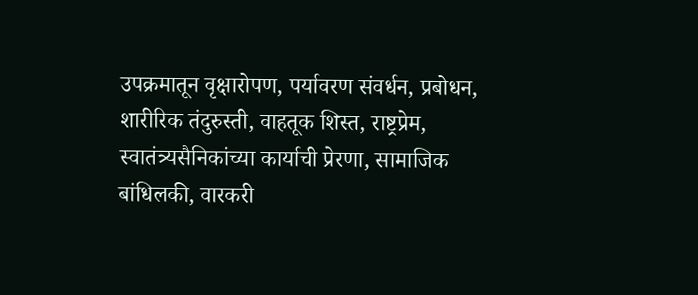उपक्रमातून वृक्षारोपण, पर्यावरण संवर्धन, प्रबोधन, शारीरिक तंदुरुस्ती, वाहतूक शिस्त, राष्ट्रप्रेम, स्वातंत्र्यसैनिकांच्या कार्याची प्रेरणा, सामाजिक बांधिलकी, वारकरी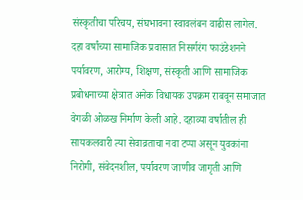संस्कृतीचा परिचय, संघभावना स्वावलंबन वाढीस लागेल.
दहा वर्षांच्या सामाजिक प्रवासात निसर्गरंग फाउंडेशनने पर्यावरण, आरोग्य, शिक्षण, संस्कृती आणि सामाजिक प्रबोधनाच्या क्षेत्रात अनेक विधायक उपक्रम राबवून समाजात वेगळी ओळख निर्माण केली आहे. दहाव्या वर्षातील ही सायकलवारी त्या सेवाव्रताचा नवा टप्पा असून युवकांना निरोगी, संवेदनशील, पर्यावरण जाणीव जागृती आणि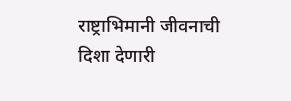राष्ट्राभिमानी जीवनाची दिशा देणारी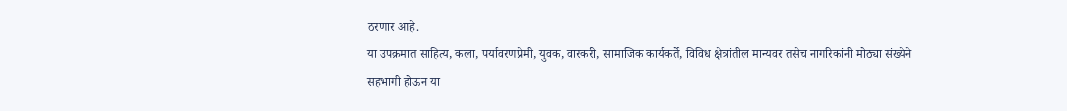ठरणार आहे.
या उपक्रमात साहित्य, कला, पर्यावरणप्रेमी, युवक, वारकरी, सामाजिक कार्यकर्ते, विविध क्षेत्रांतील मान्यवर तसेच नागरिकांनी मोठ्या संख्येने सहभागी होऊन या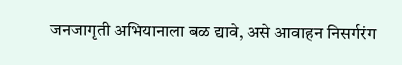जनजागृती अभियानाला बळ द्यावे, असे आवाहन निसर्गरंग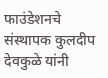फाउंडेशनचे संस्थापक कुलदीप देवकुळे यांनी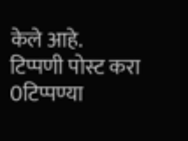केले आहे.
टिप्पणी पोस्ट करा
0टिप्पण्या